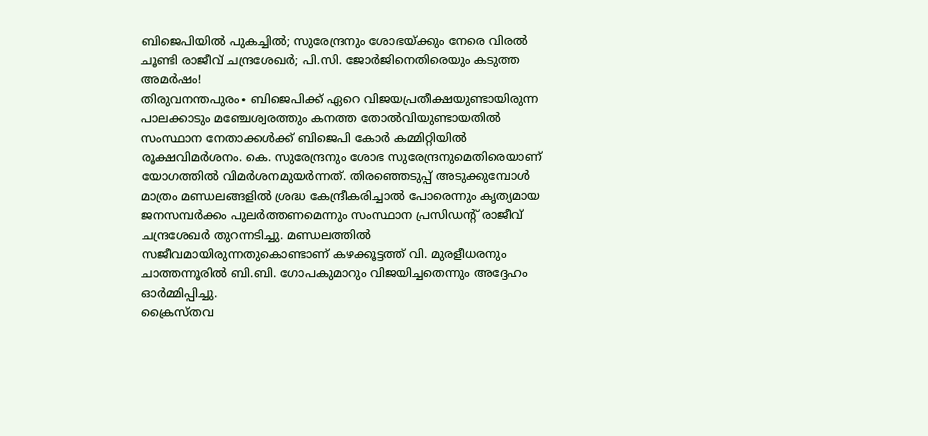ബിജെപിയിൽ പുകച്ചിൽ; സുരേന്ദ്രനും ശോഭയ്ക്കും നേരെ വിരൽ ചൂണ്ടി രാജീവ് ചന്ദ്രശേഖർ; പി.സി. ജോർജിനെതിരെയും കടുത്ത അമർഷം!
തിരുവനന്തപുരം∙ ബിജെപിക്ക് ഏറെ വിജയപ്രതീക്ഷയുണ്ടായിരുന്ന പാലക്കാടും മഞ്ചേശ്വരത്തും കനത്ത തോൽവിയുണ്ടായതിൽ സംസ്ഥാന നേതാക്കൾക്ക് ബിജെപി കോർ കമ്മിറ്റിയിൽ രൂക്ഷവിമർശനം. കെ. സുരേന്ദ്രനും ശോഭ സുരേന്ദ്രനുമെതിരെയാണ് യോഗത്തിൽ വിമർശനമുയർന്നത്. തിരഞ്ഞെടുപ്പ് അടുക്കുമ്പോൾ മാത്രം മണ്ഡലങ്ങളിൽ ശ്രദ്ധ കേന്ദ്രീകരിച്ചാൽ പോരെന്നും കൃത്യമായ ജനസമ്പർക്കം പുലർത്തണമെന്നും സംസ്ഥാന പ്രസിഡന്റ് രാജീവ് ചന്ദ്രശേഖർ തുറന്നടിച്ചു. മണ്ഡലത്തിൽ സജീവമായിരുന്നതുകൊണ്ടാണ് കഴക്കൂട്ടത്ത് വി. മുരളീധരനും ചാത്തന്നൂരിൽ ബി.ബി. ഗോപകുമാറും വിജയിച്ചതെന്നും അദ്ദേഹം ഓർമ്മിപ്പിച്ചു.
ക്രൈസ്തവ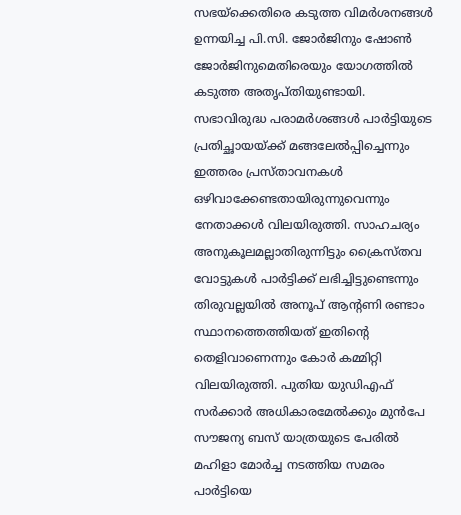സഭയ്ക്കെതിരെ കടുത്ത വിമർശനങ്ങൾ ഉന്നയിച്ച പി.സി. ജോർജിനും ഷോൺ ജോർജിനുമെതിരെയും യോഗത്തിൽ കടുത്ത അതൃപ്തിയുണ്ടായി. സഭാവിരുദ്ധ പരാമർശങ്ങൾ പാർട്ടിയുടെ പ്രതിച്ഛായയ്ക്ക് മങ്ങലേൽപ്പിച്ചെന്നും ഇത്തരം പ്രസ്താവനകൾ ഒഴിവാക്കേണ്ടതായിരുന്നുവെന്നും നേതാക്കൾ വിലയിരുത്തി. സാഹചര്യം അനുകൂലമല്ലാതിരുന്നിട്ടും ക്രൈസ്തവ വോട്ടുകൾ പാർട്ടിക്ക് ലഭിച്ചിട്ടുണ്ടെന്നും തിരുവല്ലയിൽ അനൂപ് ആന്റണി രണ്ടാം സ്ഥാനത്തെത്തിയത് ഇതിന്റെ തെളിവാണെന്നും കോർ കമ്മിറ്റി വിലയിരുത്തി. പുതിയ യുഡിഎഫ് സർക്കാർ അധികാരമേൽക്കും മുൻപേ സൗജന്യ ബസ് യാത്രയുടെ പേരിൽ മഹിളാ മോർച്ച നടത്തിയ സമരം പാർട്ടിയെ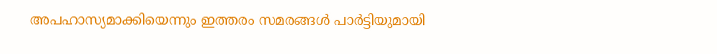അപഹാസ്യമാക്കിയെന്നും ഇത്തരം സമരങ്ങൾ പാർട്ടിയുമായി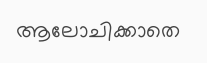ആലോചിക്കാതെ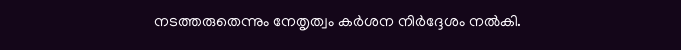നടത്തരുതെന്നും നേതൃത്വം കർശന നിർദ്ദേശം നൽകി.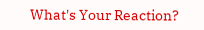What's Your Reaction?